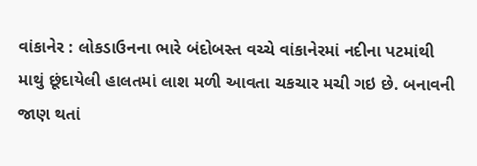વાંકાનેર : લોકડાઉનના ભારે બંદોબસ્ત વચ્ચે વાંકાનેરમાં નદીના પટમાંથી માથું છૂંદાયેલી હાલતમાં લાશ મળી આવતા ચકચાર મચી ગઇ છે. બનાવની જાણ થતાં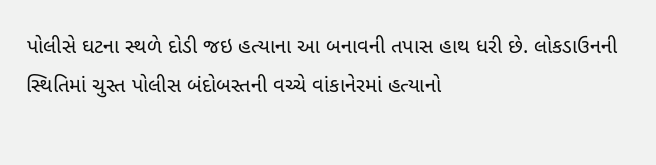પોલીસે ઘટના સ્થળે દોડી જઇ હત્યાના આ બનાવની તપાસ હાથ ધરી છે. લોકડાઉનની સ્થિતિમાં ચુસ્ત પોલીસ બંદોબસ્તની વચ્ચે વાંકાનેરમાં હત્યાનો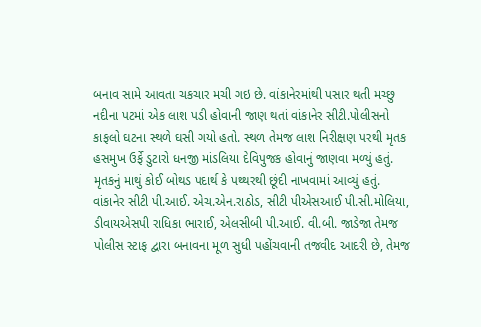બનાવ સામે આવતા ચકચાર મચી ગઇ છે. વાંકાનેરમાંથી પસાર થતી મચ્છુ નદીના પટમાં એક લાશ પડી હોવાની જાણ થતાં વાંકાનેર સીટી.પોલીસનો કાફલો ઘટના સ્થળે ઘસી ગયો હતો. સ્થળ તેમજ લાશ નિરીક્ષણ પરથી મૃતક હસમુખ ઉર્ફે ડુટારો ધનજી માંડલિયા દેવિપુજક હોવાનું જાણવા મળ્યું હતું. મૃતકનું માથું કોઈ બોથડ પદાર્થ કે પથ્થરથી છૂંદી નાખવામાં આવ્યું હતું. વાંકાનેર સીટી પી.આઈ. એચ.એન.રાઠોડ, સીટી પીએસઆઈ પી.સી.મોલિયા, ડીવાયએસપી રાધિકા ભારાઈ, એલસીબી પી.આઈ. વી.બી. જાડેજા તેમજ પોલીસ સ્ટાફ દ્વારા બનાવના મૂળ સુધી પહોંચવાની તજવીદ આદરી છે, તેમજ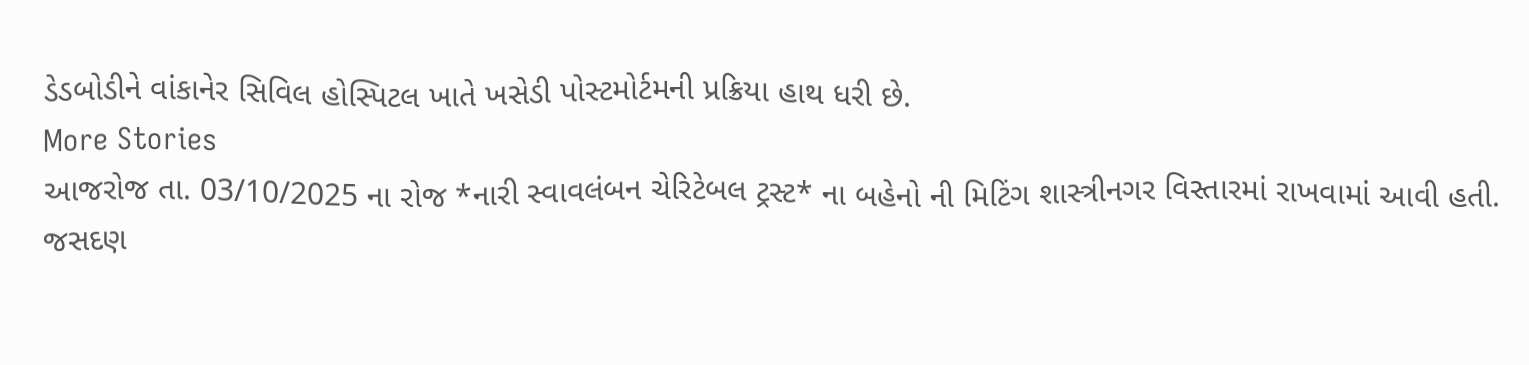ડેડબોડીને વાંકાનેર સિવિલ હોસ્પિટલ ખાતે ખસેડી પોસ્ટમોર્ટમની પ્રક્રિયા હાથ ધરી છે.
More Stories
આજરોજ તા. 03/10/2025 ના રોજ *નારી સ્વાવલંબન ચેરિટેબલ ટ્રસ્ટ* ના બહેનો ની મિટિંગ શાસ્ત્રીનગર વિસ્તારમાં રાખવામાં આવી હતી.
જસદણ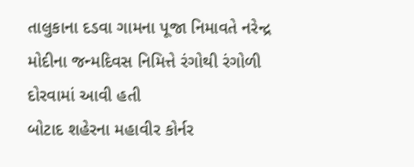તાલુકાના દડવા ગામના પૂજા નિમાવતે નરેન્દ્ર મોદીના જન્મદિવસ નિમિત્તે રંગોથી રંગોળી દોરવામાં આવી હતી
બોટાદ શહેરના મહાવીર કોર્નર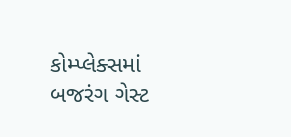કોમ્પ્લેક્સમાં બજરંગ ગેસ્ટ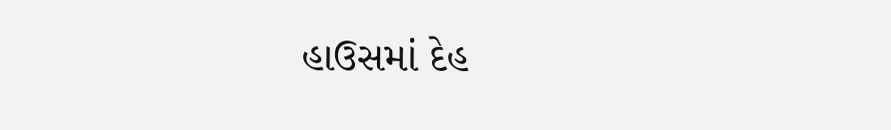હાઉસમાં દેહ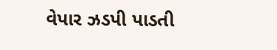વેપાર ઝડપી પાડતી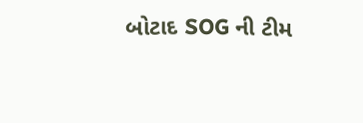બોટાદ SOG ની ટીમ